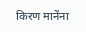किरण मानेंना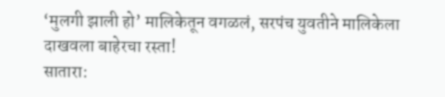‘मुलगी झाली हो’ मालिकेतून वगळलं, सरपंच युवतीने मालिकेला दाखवला बाहेरचा रस्ता!
सातारा: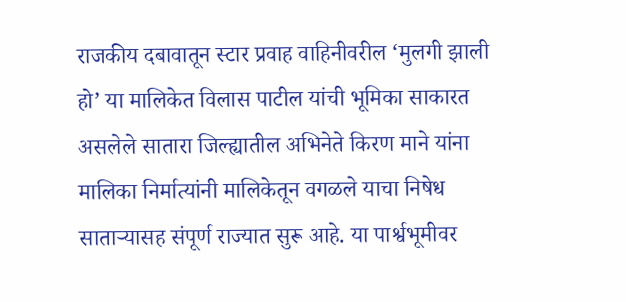राजकीय दबावातून स्टार प्रवाह वाहिनीवरील ‘मुलगी झाली हो’ या मालिकेत विलास पाटील यांची भूमिका साकारत असलेले सातारा जिल्ह्यातील अभिनेते किरण माने यांना मालिका निर्मात्यांनी मालिकेतून वगळले याचा निषेध साताऱ्यासह संपूर्ण राज्यात सुरू आहे. या पार्श्वभूमीवर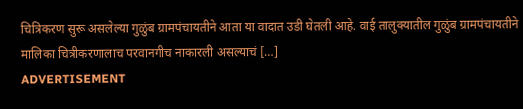चित्रिकरण सुरू असलेल्या गुळुंब ग्रामपंचायतीने आता या वादात उडी घेतली आहे. वाई तालुक्यातील गुळुंब ग्रामपंचायतीने मालिका चित्रीकरणालाच परवानगीच नाकारली असल्याचं […]
ADVERTISEMENT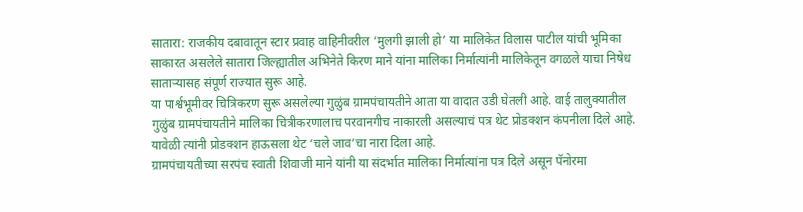सातारा: राजकीय दबावातून स्टार प्रवाह वाहिनीवरील ‘मुलगी झाली हो’ या मालिकेत विलास पाटील यांची भूमिका साकारत असलेले सातारा जिल्ह्यातील अभिनेते किरण माने यांना मालिका निर्मात्यांनी मालिकेतून वगळले याचा निषेध साताऱ्यासह संपूर्ण राज्यात सुरू आहे.
या पार्श्वभूमीवर चित्रिकरण सुरू असलेल्या गुळुंब ग्रामपंचायतीने आता या वादात उडी घेतली आहे. वाई तालुक्यातील गुळुंब ग्रामपंचायतीने मालिका चित्रीकरणालाच परवानगीच नाकारली असल्याचं पत्र थेट प्रोडक्शन कंपनीला दिले आहे. यावेळी त्यांनी प्रोडक्शन हाऊसला थेट ‘चले जाव’चा नारा दिला आहे.
ग्रामपंचायतीच्या सरपंच स्वाती शिवाजी माने यांनी या संदर्भात मालिका निर्मात्यांना पत्र दिले असून पॅनोरमा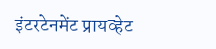इंटरटेनमेंट प्रायव्हेट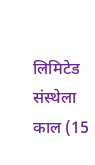लिमिटेड संस्थेला काल (15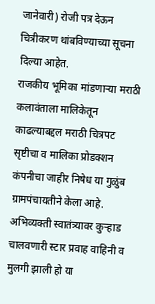जानेवारी) रोजी पत्र देऊन चित्रीकरण थांबविण्याच्या सूचना दिल्या आहेत.
राजकीय भूमिका मांडणाऱ्या मराठी कलावंताला मालिकेतून काढल्याबद्दल मराठी चित्रपट सृष्टीचा व मालिका प्रोडक्शन कंपनीचा जाहीर निषेध या गुळुंब ग्रामपंचायतीने केला आहे. अभिव्यक्ती स्वातंत्र्यावर कुऱ्हाड चालवणारी स्टार प्रवाह वाहिनी व मुलगी झाली हो या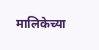मालिकेच्या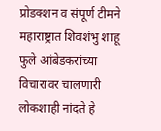प्रोडक्शन व संपूर्ण टीमने महाराष्ट्रात शिवशंभु शाहू फुले आंबेडकरांच्या विचारावर चालणारी लोकशाही नांदते हे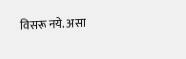विसरू नये. असा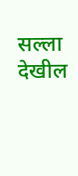सल्ला देखील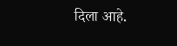दिला आहे.